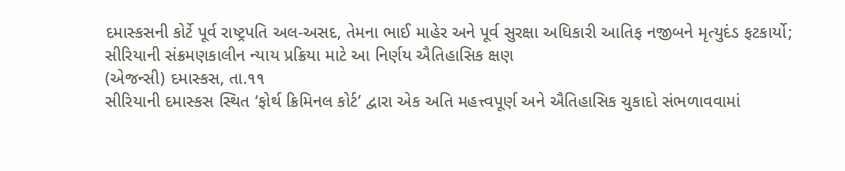દમાસ્કસની કોર્ટે પૂર્વ રાષ્ટ્રપતિ અલ-અસદ, તેમના ભાઈ માહેર અને પૂર્વ સુરક્ષા અધિકારી આતિફ નજીબને મૃત્યુદંડ ફટકાર્યો; સીરિયાની સંક્રમણકાલીન ન્યાય પ્રક્રિયા માટે આ નિર્ણય ઐતિહાસિક ક્ષણ
(એજન્સી) દમાસ્કસ, તા.૧૧
સીરિયાની દમાસ્કસ સ્થિત ‘ફોર્થ ક્રિમિનલ કોર્ટ’ દ્વારા એક અતિ મહત્ત્વપૂર્ણ અને ઐતિહાસિક ચુકાદો સંભળાવવામાં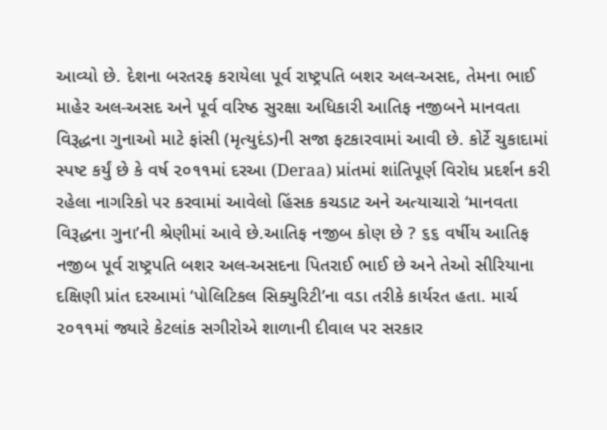આવ્યો છે. દેશના બરતરફ કરાયેલા પૂર્વ રાષ્ટ્રપતિ બશર અલ-અસદ, તેમના ભાઈ માહેર અલ-અસદ અને પૂર્વ વરિષ્ઠ સુરક્ષા અધિકારી આતિફ નજીબને માનવતા વિરૂદ્ધના ગુનાઓ માટે ફાંસી (મૃત્યુદંડ)ની સજા ફટકારવામાં આવી છે. કોર્ટે ચુકાદામાં સ્પષ્ટ કર્યું છે કે વર્ષ ૨૦૧૧માં દરઆ (Deraa) પ્રાંતમાં શાંતિપૂર્ણ વિરોધ પ્રદર્શન કરી રહેલા નાગરિકો પર કરવામાં આવેલો હિંસક કચડાટ અને અત્યાચારો ‘માનવતા વિરૂદ્ધના ગુના’ની શ્રેણીમાં આવે છે.આતિફ નજીબ કોણ છે ? ૬૬ વર્ષીય આતિફ નજીબ પૂર્વ રાષ્ટ્રપતિ બશર અલ-અસદના પિતરાઈ ભાઈ છે અને તેઓ સીરિયાના દક્ષિણી પ્રાંત દરઆમાં ‘પોલિટિકલ સિક્યુરિટી’ના વડા તરીકે કાર્યરત હતા. માર્ચ ૨૦૧૧માં જ્યારે કેટલાંક સગીરોએ શાળાની દીવાલ પર સરકાર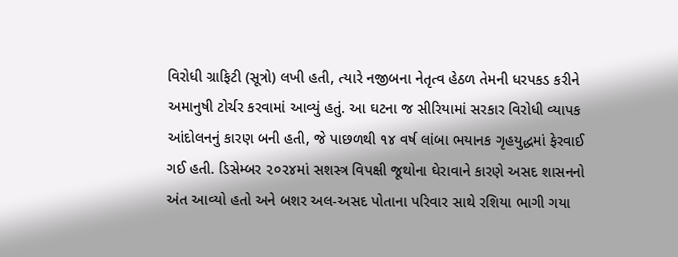વિરોધી ગ્રાફિટી (સૂત્રો) લખી હતી, ત્યારે નજીબના નેતૃત્વ હેઠળ તેમની ધરપકડ કરીને અમાનુષી ટોર્ચર કરવામાં આવ્યું હતું. આ ઘટના જ સીરિયામાં સરકાર વિરોધી વ્યાપક આંદોલનનું કારણ બની હતી, જે પાછળથી ૧૪ વર્ષ લાંબા ભયાનક ગૃહયુદ્ધમાં ફેરવાઈ ગઈ હતી. ડિસેમ્બર ૨૦૨૪માં સશસ્ત્ર વિપક્ષી જૂથોના ઘેરાવાને કારણે અસદ શાસનનો અંત આવ્યો હતો અને બશર અલ-અસદ પોતાના પરિવાર સાથે રશિયા ભાગી ગયા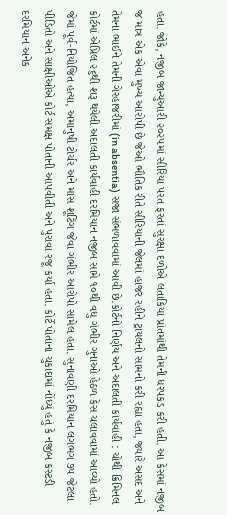હતા. જોકે, નજીબ જાન્યુઆરી ૨૦૨૫માં સીરિયા પરત ફરતાં સુરક્ષા દળોએ લતાકિયા પ્રાંતમાંથી તેમની ધરપકડ કરી હતી. આ કેસમાં નજીબ જ માત્ર એક એવા મુખ્ય આરોપી છે જેઓ ભૌતિક રીતે સીરિયાની જેલમાં હાજર રહીને ટ્રાયલનો સામનો કરી રહ્યા હતા, જ્યારે અસદ અને તેમના ભાઈને તેમની ગેરહાજરીમાં (in absentia) સજા સંભળાવવામાં આવી છે.કોર્ટનો નિર્ણય અને અદાલતી કાર્યવાહી : ચોથી ક્રિમિનલ કોર્ટમાં એપ્રિલ ૨૬થી શરૂ થયેલી અદાલતી કાર્યવાહી દરમિયાન નજીબ સામે ૧૦થી વધુ ગંભીર ગુનાઓ હેઠળ કેસ ચલાવવામાં આવ્યો હતો. જેમાં પૂર્વ-નિયોજિત હત્યા, અમાનુષી ટોર્ચર અને માસ શૂટિંગ જેવા ગંભીર આરોપો સામેલ હતા. સુનાવણી દરમિયાન લગભગ ૭૫ જેટલા પીડિતો અને સાક્ષીઓએ કોર્ટ સમક્ષ પોતાની આપવીતી અને પુરાવા રજૂ કર્યા હતા. કોર્ટે પોતાના ચુકાદામાં નોંધ્યું હતું કે નજીબ કસ્ટડી દરમિયાન અનેક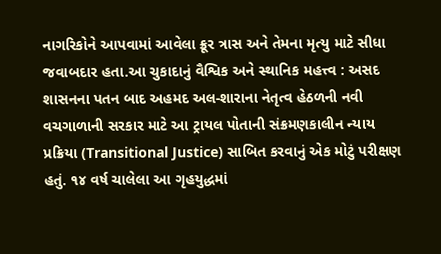નાગરિકોને આપવામાં આવેલા ક્રૂર ત્રાસ અને તેમના મૃત્યુ માટે સીધા જવાબદાર હતા.આ ચુકાદાનું વૈશ્વિક અને સ્થાનિક મહત્ત્વ : અસદ શાસનના પતન બાદ અહમદ અલ-શારાના નેતૃત્વ હેઠળની નવી વચગાળાની સરકાર માટે આ ટ્રાયલ પોતાની સંક્રમણકાલીન ન્યાય પ્રક્રિયા (Transitional Justice) સાબિત કરવાનું એક મોટું પરીક્ષણ હતું. ૧૪ વર્ષ ચાલેલા આ ગૃહયુદ્ધમાં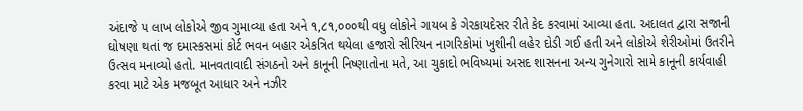અંદાજે ૫ લાખ લોકોએ જીવ ગુમાવ્યા હતા અને ૧,૮૧,૦૦૦થી વધુ લોકોને ગાયબ કે ગેરકાયદેસર રીતે કેદ કરવામાં આવ્યા હતા. અદાલત દ્વારા સજાની ઘોષણા થતાં જ દમાસ્કસમાં કોર્ટ ભવન બહાર એકત્રિત થયેલા હજારો સીરિયન નાગરિકોમાં ખુશીની લહેર દોડી ગઈ હતી અને લોકોએ શેરીઓમાં ઉતરીને ઉત્સવ મનાવ્યો હતો. માનવતાવાદી સંગઠનો અને કાનૂની નિષ્ણાતોના મતે, આ ચુકાદો ભવિષ્યમાં અસદ શાસનના અન્ય ગુનેગારો સામે કાનૂની કાર્યવાહી કરવા માટે એક મજબૂત આધાર અને નઝીર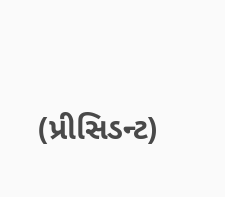(પ્રીસિડન્ટ)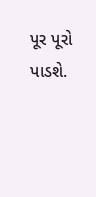પૂર પૂરો પાડશે.